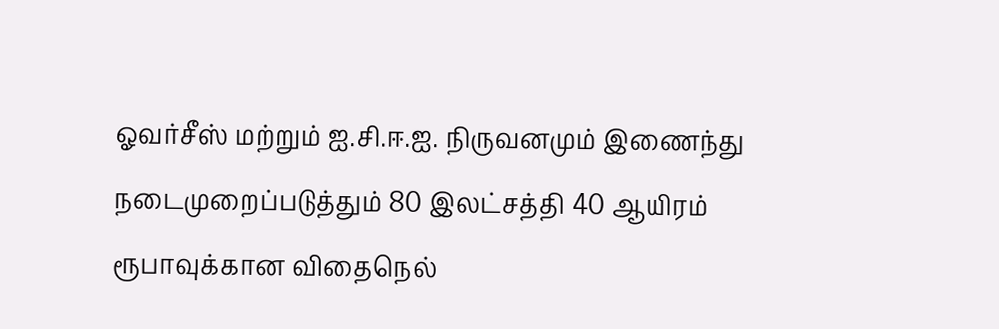ஓவர்சீஸ் மற்றும் ஐ.சி.ஈ.ஐ. நிருவனமும் இணைந்து நடைமுறைப்படுத்தும் 80 இலட்சத்தி 40 ஆயிரம் ரூபாவுக்கான விதைநெல்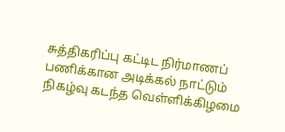சுத்திகரிப்பு கட்டிட நிர்மாணப் பணிக்கான அடிக்கல் நாட்டும் நிகழ்வு கடந்த வெள்ளிக்கிழமை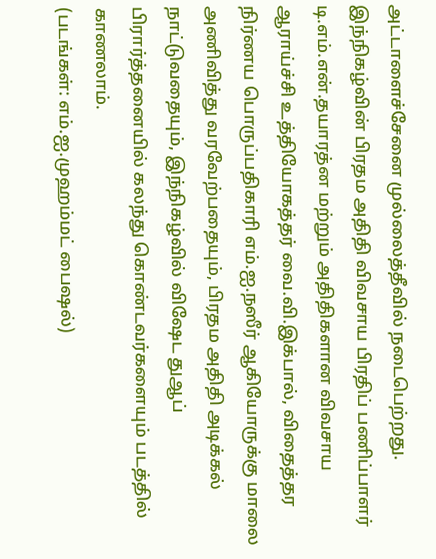அட்டாளைச்சேனை முல்லைத்தீவில் நடைபெற்றது. இந்நிகழ்வின் பிரதம அதிதி விவசாய பிரதிப் பணிப்பாளர் டி.எம்.என்.தயாரத்ன மற்றும் அதிதிகளான விவசாய ஆராய்ச்சி உத்தியோகத்தர் வை.வி.இக்பால், விதைத்தர நிர்ணய பொருப்பதிகாரி எம்.ஐ.நஸீர் ஆகியோருக்கு மாலை அணிவித்து வரவேற்பதையும், பிரதம அதிதி அடிக்கல் நாட்டுவதையும், இந்நிகழ்வில் விஷேட துஆப் பிரார்த்தனையில் கலந்து கொண்டவர்களையும் படத்தில் காணலாம்.
(படங்கள்: எம்.ஐ.முஹம்மட் பைஷல்)